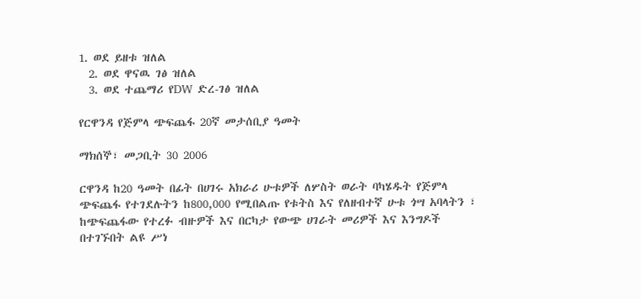1. ወደ ይዘቱ ዝለል
  2. ወደ ዋናዉ ገፅ ዝለል
  3. ወደ ተጨማሪ የDW ድረ-ገፅ ዝለል

የርዋንዳ የጅምላ ጭፍጨፋ 20ኛ መታሰቢያ ዓመት

ማክሰኞ፣ መጋቢት 30 2006

ርዋንዳ ከ20 ዓመት በፊት በሀገሩ አክራሪ ሁቱዎች ለሦስት ወራት ባካሄዱት የጅምላ ጭፍጨፋ የተገደሉትን ከ800,000 የሚበልጡ የቱትስ እና የለዘብተኛ ሁቱ ጎሣ አባላትን ፣ ከጭፍጨፋው የተረፉ ብዙዎች እና በርካታ የውጭ ሀገራት መሪዎች እና እንግዶች በተገኙበት ልዩ ሥነ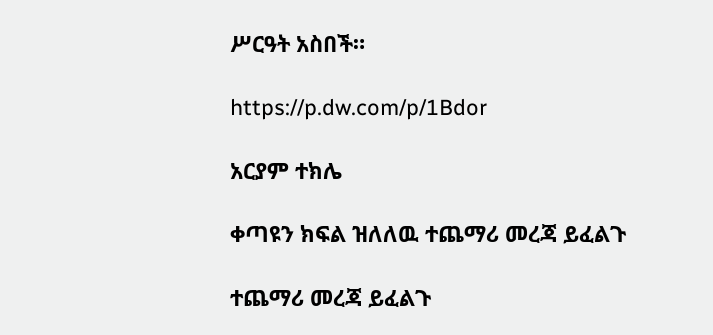ሥርዓት አስበች።

https://p.dw.com/p/1Bdor

አርያም ተክሌ

ቀጣዩን ክፍል ዝለለዉ ተጨማሪ መረጃ ይፈልጉ

ተጨማሪ መረጃ ይፈልጉ